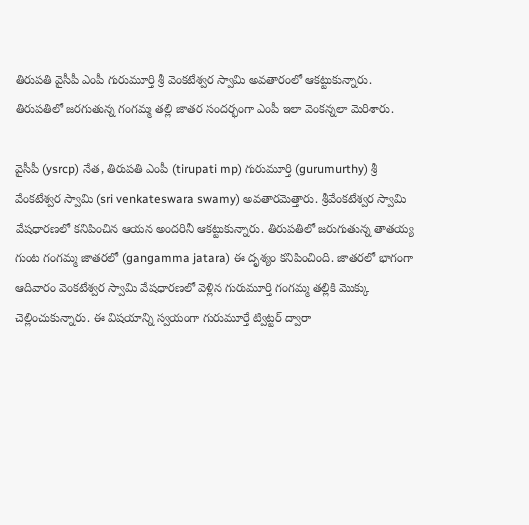తిరుపతి వైసీపీ ఎంపీ గురుమూర్తి శ్రీ వెంకటేశ్వర స్వామి అవతారంలో ఆకట్టుకున్నారు. తిరుపతిలో జరగుతున్న గంగ‌మ్మ త‌ల్లి జాతర సందర్భంగా ఎంపీ ఇలా వెంకన్నలా మెరిశారు.

వైసీపీ (ysrcp) నేత‌, తిరుప‌తి ఎంపీ (tirupati mp) గురుమూర్తి (gurumurthy) శ్రీ వేంక‌టేశ్వ‌ర స్వామి (sri venkateswara swamy) అవతారమెత్తారు. శ్రీవేంక‌టేశ్వ‌ర స్వామి వేష‌ధార‌ణ‌లో క‌నిపించిన ఆయ‌న అంద‌రినీ ఆక‌ట్టుకున్నారు. తిరుప‌తిలో జ‌రుగుతున్న‌ తాతయ్య గుంట గంగ‌మ్మ జాత‌ర‌లో (gangamma jatara) ఈ దృశ్యం క‌నిపించింది. జాత‌ర‌లో భాగంగా ఆదివారం వెంక‌టేశ్వ‌ర స్వామి వేష‌ధార‌ణ‌లో వెళ్లిన గురుమూర్తి గంగ‌మ్మ త‌ల్లికి మొక్కు చెల్లించుకున్నారు. ఈ విష‌యాన్ని స్వ‌యంగా గురుమూర్తే ట్విట్ట‌ర్ ద్వారా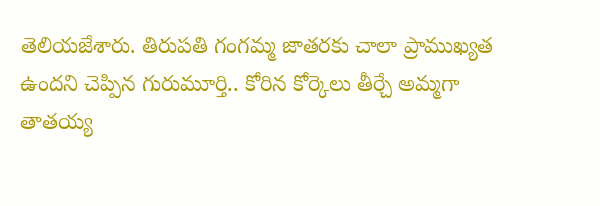తెలియజేశారు. తిరుపతి గంగమ్మ జాతరకు చాలా ప్రాముఖ్యత ఉందని చెప్పిన గురుమూర్తి.. కోరిన కోర్కెలు తీర్చే అమ్మగా తాతయ్య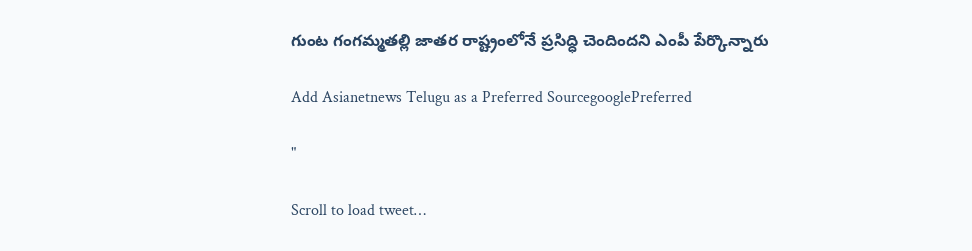గుంట గంగమ్మతల్లి జాతర రాష్ట్రంలోనే ప్రసిద్ధి చెందిందని ఎంపీ పేర్కొన్నారు

Add Asianetnews Telugu as a Preferred SourcegooglePreferred

"

Scroll to load tweet…